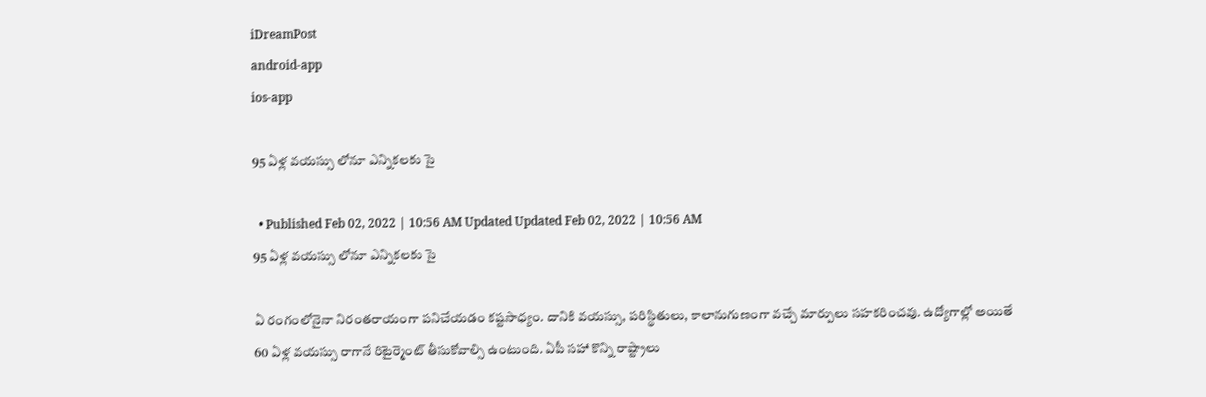iDreamPost
android-app
ios-app

95 ఏళ్ల వయస్సు లోనూ ఎన్నికలకు సై

  • Published Feb 02, 2022 | 10:56 AM Updated Updated Feb 02, 2022 | 10:56 AM
95 ఏళ్ల వయస్సు లోనూ ఎన్నికలకు సై

ఏ రంగంలోనైనా నిరంతరాయంగా పనిచేయడం కష్టసాధ్యం. దానికి వయస్సు, పరిస్థితులు, కాలానుగుణంగా వచ్చే మార్పులు సహకరించవు. ఉద్యోగాల్లో అయితే 60 ఏళ్ల వయస్సు రాగానే రిటైర్మెంట్ తీసుకోవాల్సి ఉంటుంది. ఏపీ సహా కొన్ని రాష్ట్రాలు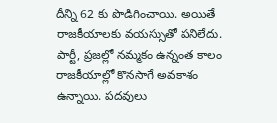దీన్ని 62 కు పొడిగించాయి. అయితే రాజకీయాలకు వయస్సుతో పనిలేదు. పార్టీ, ప్రజల్లో నమ్మకం ఉన్నంత కాలం రాజకీయాల్లో కొనసాగే అవకాశం ఉన్నాయి. పదవులు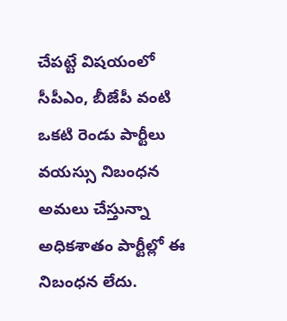చేపట్టే విషయంలో సీపీఎం, బీజేపీ వంటి ఒకటి రెండు పార్టీలు వయస్సు నిబంధన అమలు చేస్తున్నా అధికశాతం పార్టీల్లో ఈ నిబంధన లేదు.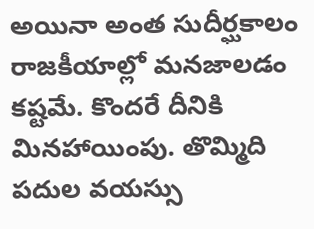అయినా అంత సుదీర్ఘకాలం రాజకీయాల్లో మనజాలడం కష్టమే. కొందరే దీనికి మినహాయింపు. తొమ్మిది పదుల వయస్సు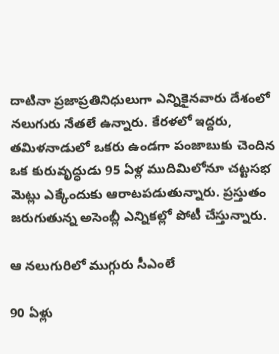దాటినా ప్రజాప్రతినిధులుగా ఎన్నికైనవారు దేశంలో నలుగురు నేతలే ఉన్నారు. కేరళలో ఇద్దరు, తమిళనాడులో ఒకరు ఉండగా పంజాబుకు చెందిన ఒక కురువృద్ధుడు 95 ఏళ్ల ముదిమిలోనూ చట్టసభ మెట్లు ఎక్కేందుకు ఆరాటపడుతున్నారు. ప్రస్తుతం జరుగుతున్న అసెంబ్లీ ఎన్నికల్లో పోటీ చేస్తున్నారు.

ఆ నలుగురిలో ముగ్గురు సీఎంలే

90 ఏళ్లు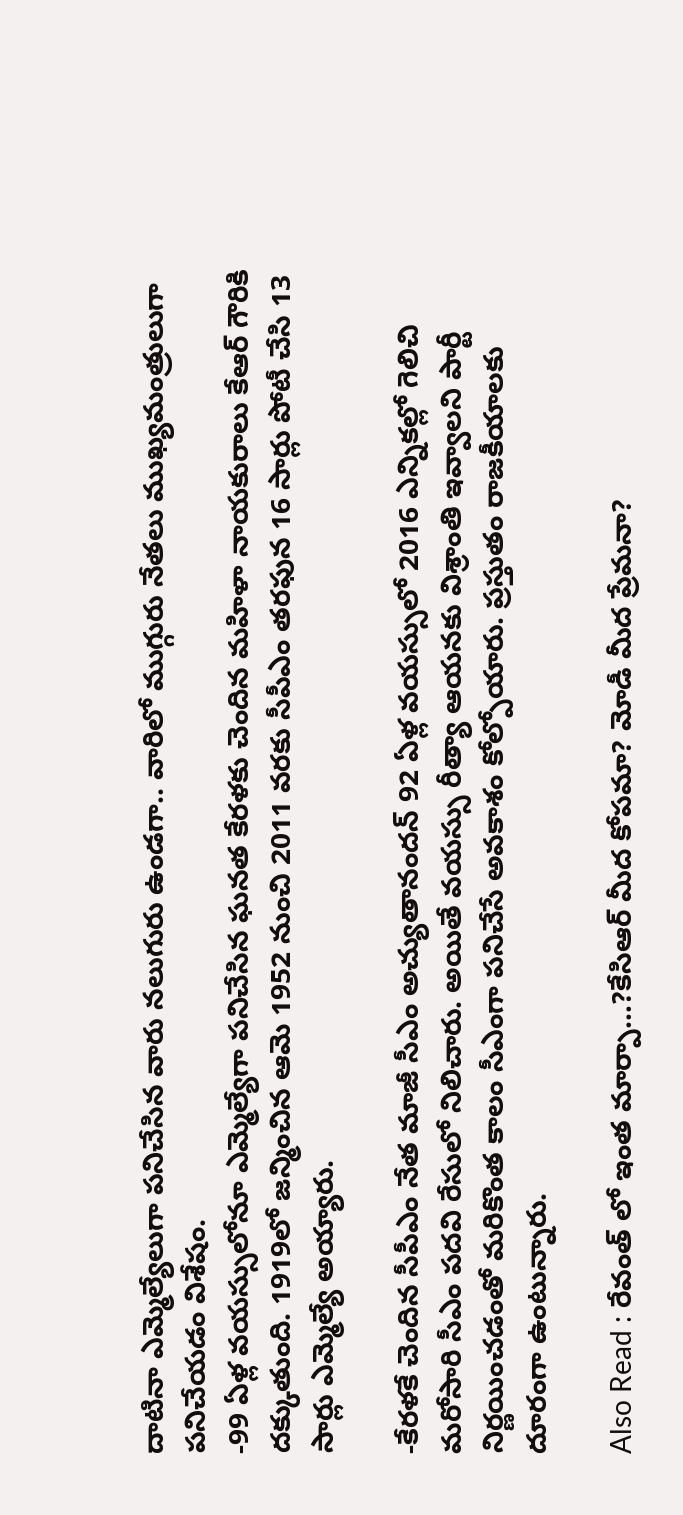దాటినా ఎమ్మెల్యేలుగా పనిచేసిన వారు నలుగురు ఉండగా.. వారిలో ముగ్గురు నేతలు ముఖ్యమంత్రులుగా పనిచేయడం విశేషం.
-99 ఏళ్ల వయస్సులోనూ ఎమ్మెల్యేగా పనిచేసిన ఘనత కేరళకు చెందిన మహిళా నాయకురాలు కేఆర్ గౌరికి దక్కుతుంది. 1919లో జన్మించిన ఆమె 1952 నుంచి 2011 వరకు సీపీఎం తరఫున 16 సార్లు పోటీ చేసి 13 సార్లు ఎమ్మెల్యే అయ్యారు.

-కేరళకే చెందిన సీపీఎం నేత మాజీ సీఎం అచ్యుతానందన్ 92 ఏళ్ల వయస్సులో 2016 ఎన్నికల్లో గెలిచి మరోసారి సీఎం పదవి రేసులో నిలిచారు. అయితే వయస్సు రీత్యా ఆయనకు విశ్రాంతి ఇవ్వాలని పార్టీ నిర్ణయించడంతో మరికొంత కాలం సీఎంగా పనిచేసే అవకాశం కోల్పోయారు. ప్రస్తుతం రాజకీయాలకు దూరంగా ఉంటున్నారు.

Also Read : రేవంత్ లో ఇంత మార్పా…?కేసిఆర్ మీద కోపమా? మోడీ మీద ప్రేమనా?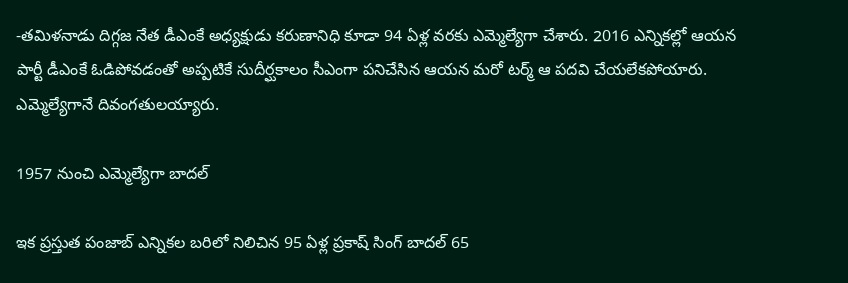-తమిళనాడు దిగ్గజ నేత డీఎంకే అధ్యక్షుడు కరుణానిధి కూడా 94 ఏళ్ల వరకు ఎమ్మెల్యేగా చేశారు. 2016 ఎన్నికల్లో ఆయన పార్టీ డీఎంకే ఓడిపోవడంతో అప్పటికే సుదీర్ఘకాలం సీఎంగా పనిచేసిన ఆయన మరో టర్మ్ ఆ పదవి చేయలేకపోయారు. ఎమ్మెల్యేగానే దివంగతులయ్యారు.

1957 నుంచి ఎమ్మెల్యేగా బాదల్

ఇక ప్రస్తుత పంజాబ్ ఎన్నికల బరిలో నిలిచిన 95 ఏళ్ల ప్రకాష్ సింగ్ బాదల్ 65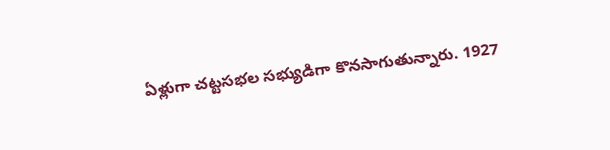ఏళ్లుగా చట్టసభల సభ్యుడిగా కొనసాగుతున్నారు. 1927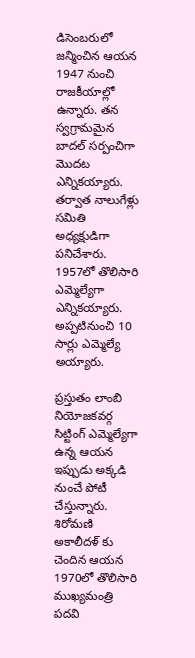డిసెంబరులో జన్మించిన ఆయన 1947 నుంచి రాజకీయాల్లో ఉన్నారు. తన స్వగ్రామమైన బాదల్ సర్పంచిగా మొదట ఎన్నికయ్యారు. తర్వాత నాలుగేళ్లు సమితి అధ్యక్షుడిగా పనిచేశారు. 1957లో తొలిసారి ఎమ్మెల్యేగా ఎన్నికయ్యారు. అప్పటినుంచి 10 సార్లు ఎమ్మెల్యే అయ్యారు.

ప్రస్తుతం లాంబి నియోజకవర్గ సిట్టింగ్ ఎమ్మెల్యేగా ఉన్న ఆయన ఇప్పుడు అక్కడి నుంచే పోటీ చేస్తున్నారు. శిరోమణి అకాలీదళ్ కు చెందిన ఆయన 1970లో తొలిసారి ముఖ్యమంత్రి పదవి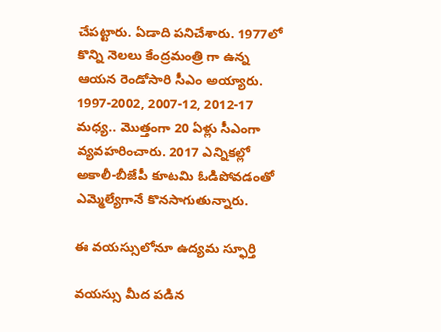చేపట్టారు. ఏడాది పనిచేశారు. 1977లో కొన్ని నెలలు కేంద్రమంత్రి గా ఉన్న ఆయన రెండోసారి సీఎం అయ్యారు. 1997-2002, 2007-12, 2012-17 మధ్య.. మొత్తంగా 20 ఏళ్లు సీఎంగా వ్యవహరించారు. 2017 ఎన్నికల్లో అకాలీ-బీజేపీ కూటమి ఓడిపోవడంతో ఎమ్మెల్యేగానే కొనసాగుతున్నారు.

ఈ వయస్సులోనూ ఉద్యమ స్ఫూర్తి

వయస్సు మీద పడిన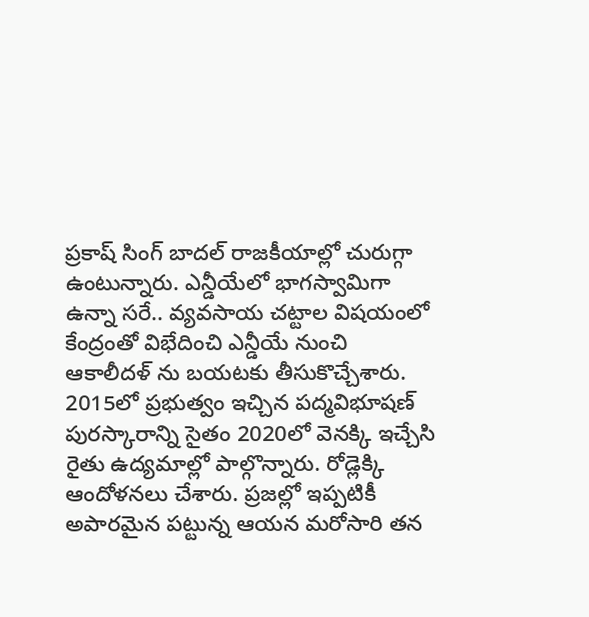ప్రకాష్ సింగ్ బాదల్ రాజకీయాల్లో చురుగ్గా ఉంటున్నారు. ఎన్డీయేలో భాగస్వామిగా ఉన్నా సరే.. వ్యవసాయ చట్టాల విషయంలో కేంద్రంతో విభేదించి ఎన్డీయే నుంచి ఆకాలీదళ్ ను బయటకు తీసుకొచ్చేశారు. 2015లో ప్రభుత్వం ఇచ్చిన పద్మవిభూషణ్ పురస్కారాన్ని సైతం 2020లో వెనక్కి ఇచ్చేసి రైతు ఉద్యమాల్లో పాల్గొన్నారు. రోడ్లెక్కి ఆందోళనలు చేశారు. ప్రజల్లో ఇప్పటికీ అపారమైన పట్టున్న ఆయన మరోసారి తన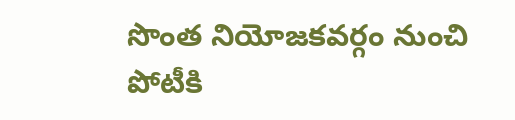సొంత నియోజకవర్గం నుంచి పోటీకి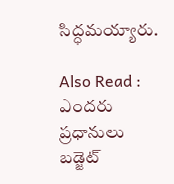సిద్ధమయ్యారు.

Also Read : ఎందరు ప్రధానులు బడ్జెట్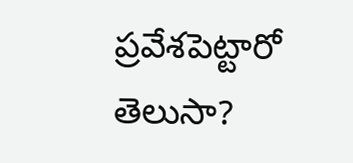ప్రవేశపెట్టారో తెలుసా?